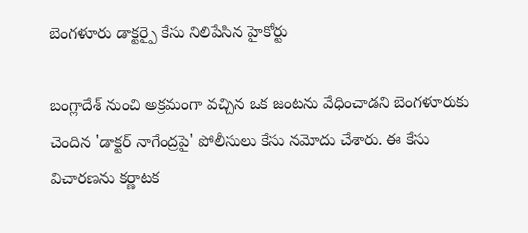బెంగళూరు డాక్టర్పై కేసు నిలిపేసిన హైకోర్టు

బంగ్లాదేశ్ నుంచి అక్రమంగా వచ్చిన ఒక జంటను వేధించాడని బెంగళూరుకు చెందిన 'డాక్టర్ నాగేంద్రపై' పోలీసులు కేసు నమోదు చేశారు. ఈ కేసు విచారణను కర్ణాటక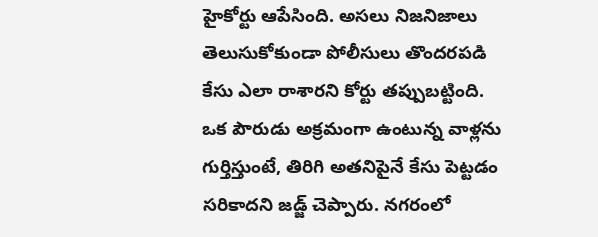హైకోర్టు ఆపేసింది. అసలు నిజనిజాలు తెలుసుకోకుండా పోలీసులు తొందరపడి కేసు ఎలా రాశారని కోర్టు తప్పుబట్టింది. ఒక పౌరుడు అక్రమంగా ఉంటున్న వాళ్లను గుర్తిస్తుంటే, తిరిగి అతనిపైనే కేసు పెట్టడం సరికాదని జడ్జ్ చెప్పారు. నగరంలో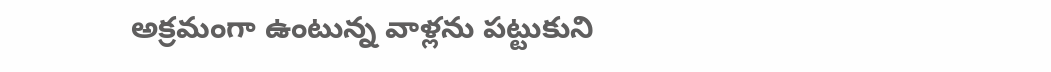అక్రమంగా ఉంటున్న వాళ్లను పట్టుకుని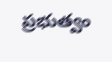ప్రభుత్వం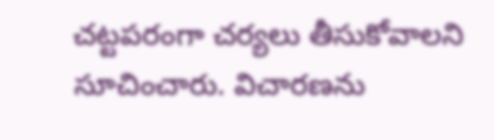చట్టపరంగా చర్యలు తీసుకోవాలని సూచించారు. విచారణను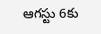ఆగస్టు 6కు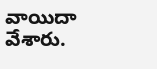వాయిదా వేశారు.